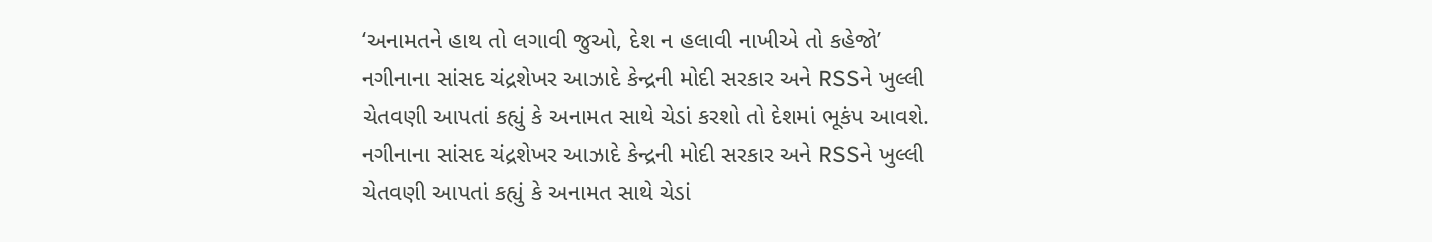‘અનામતને હાથ તો લગાવી જુઓ, દેશ ન હલાવી નાખીએ તો કહેજો’
નગીનાના સાંસદ ચંદ્રશેખર આઝાદે કેન્દ્રની મોદી સરકાર અને RSSને ખુલ્લી ચેતવણી આપતાં કહ્યું કે અનામત સાથે ચેડાં કરશો તો દેશમાં ભૂકંપ આવશે.
નગીનાના સાંસદ ચંદ્રશેખર આઝાદે કેન્દ્રની મોદી સરકાર અને RSSને ખુલ્લી ચેતવણી આપતાં કહ્યું કે અનામત સાથે ચેડાં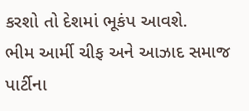કરશો તો દેશમાં ભૂકંપ આવશે.
ભીમ આર્મી ચીફ અને આઝાદ સમાજ પાર્ટીના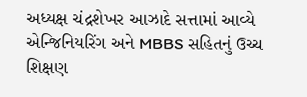અધ્યક્ષ ચંદ્રશેખર આઝાદે સત્તામાં આવ્યે એન્જિનિયરિંગ અને MBBS સહિતનું ઉચ્ચ શિક્ષણ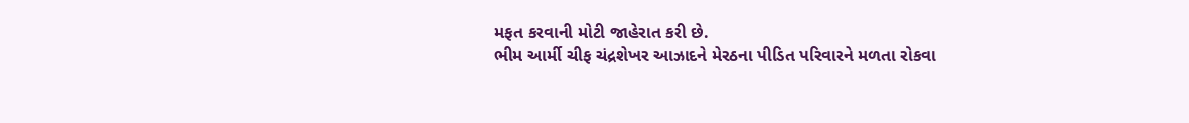મફત કરવાની મોટી જાહેરાત કરી છે.
ભીમ આર્મી ચીફ ચંદ્રશેખર આઝાદને મેરઠના પીડિત પરિવારને મળતા રોકવા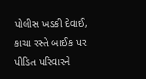પોલીસ ખડકી દેવાઈ, કાચા રસ્તે બાઈક પર પીડિત પરિવારને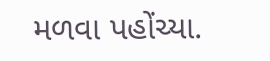મળવા પહોંચ્યા.